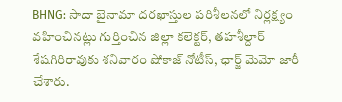BHNG: సాదా బైనామా దరఖాస్తుల పరిశీలనలో నిర్లక్ష్యం వహించినట్లు గుర్తించిన జిల్లా కలెక్టర్, తహశీల్దార్ శేషగిరిరావుకు శనివారం షోకాజ్ నోటీస్, ఛార్జ్ మెమో జారీ చేశారు.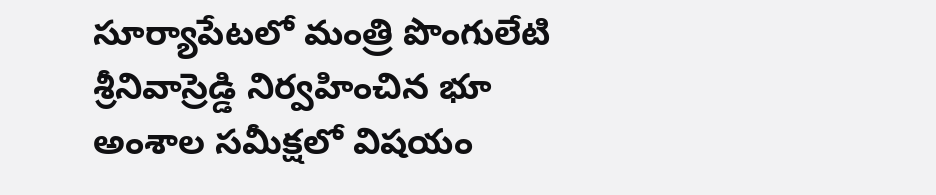సూర్యాపేటలో మంత్రి పొంగులేటి శ్రీనివాస్రెడ్డి నిర్వహించిన భూ అంశాల సమీక్షలో విషయం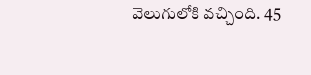వెలుగులోకి వచ్చింది. 45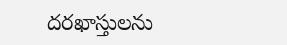దరఖాస్తులను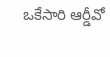ఒకేసారి ఆర్డీవో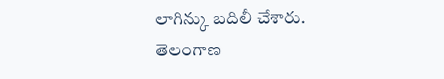లాగిన్కు బదిలీ చేశారు.
తెలంగాణ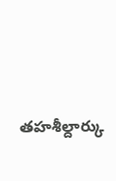తహశీల్దార్కు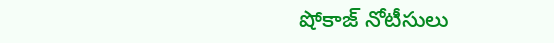షోకాజ్ నోటీసులు